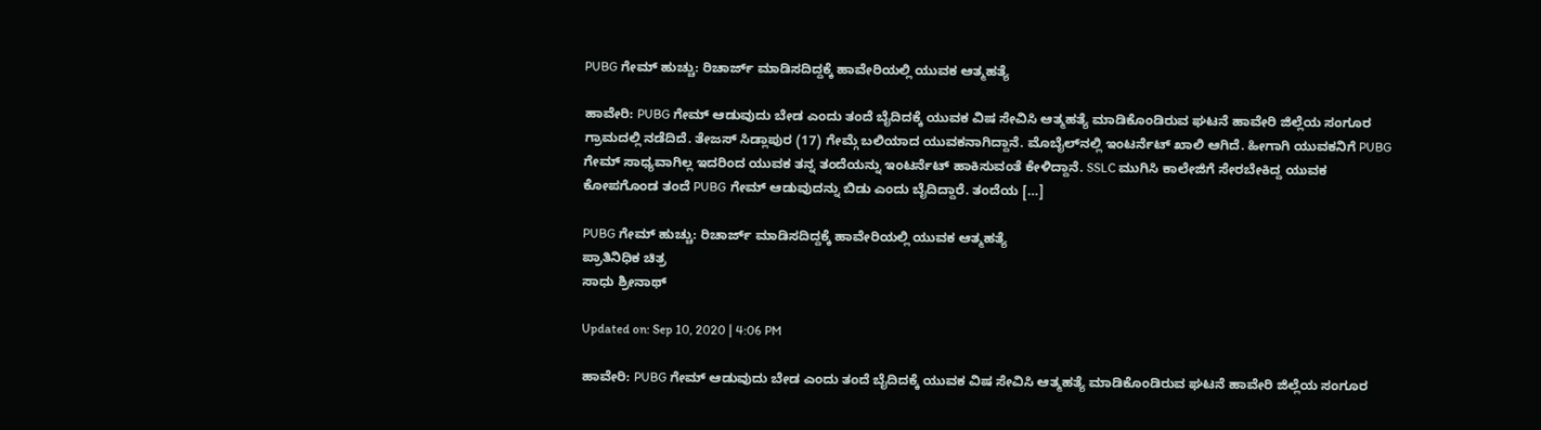PUBG ಗೇಮ್ ಹುಚ್ಚು: ರಿಚಾರ್ಜ್ ಮಾಡಿಸದಿದ್ದಕ್ಕೆ ಹಾವೇರಿಯಲ್ಲಿ ಯುವಕ ಆತ್ಮಹತ್ಯೆ

ಹಾವೇರಿ: PUBG ಗೇಮ್ ಆಡುವುದು ಬೇಡ ಎಂದು ತಂದೆ ಬೈದಿದಕ್ಕೆ ಯುವಕ ವಿಷ ಸೇವಿಸಿ ಆತ್ಮಹತ್ಯೆ ಮಾಡಿಕೊಂಡಿರುವ ಘಟನೆ ಹಾವೇರಿ ಜಿಲ್ಲೆಯ ಸಂಗೂರ ಗ್ರಾಮದಲ್ಲಿ ನಡೆದಿದೆ. ತೇಜಸ್ ಸಿಡ್ಲಾಪುರ (17) ಗೇಮ್ಗೆ ಬಲಿಯಾದ ಯುವಕನಾಗಿದ್ದಾನೆ. ಮೊಬೈಲ್‌ನಲ್ಲಿ ಇಂಟರ್ನೆಟ್ ಖಾಲಿ ಆಗಿದೆ. ಹೀಗಾಗಿ ಯುವಕನಿಗೆ PUBG ಗೇಮ್ ಸಾಧ್ಯವಾಗಿಲ್ಲ ಇದರಿಂದ ಯುವಕ ತನ್ನ ತಂದೆಯನ್ನು ಇಂಟರ್ನೆಟ್ ಹಾಕಿಸುವಂತೆ ಕೇಳಿದ್ದಾನೆ. SSLC ಮುಗಿಸಿ ಕಾಲೇಜಿಗೆ ಸೇರಬೇಕಿದ್ದ ಯುವಕ ಕೋಪಗೊಂಡ ತಂದೆ PUBG ಗೇಮ್ ಆಡುವುದನ್ನು ಬಿಡು ಎಂದು ಬೈದಿದ್ದಾರೆ. ತಂದೆಯ […]

PUBG ಗೇಮ್ ಹುಚ್ಚು: ರಿಚಾರ್ಜ್ ಮಾಡಿಸದಿದ್ದಕ್ಕೆ ಹಾವೇರಿಯಲ್ಲಿ ಯುವಕ ಆತ್ಮಹತ್ಯೆ
ಪ್ರಾತಿನಿಧಿಕ ಚಿತ್ರ
ಸಾಧು ಶ್ರೀನಾಥ್

Updated on: Sep 10, 2020 | 4:06 PM

ಹಾವೇರಿ: PUBG ಗೇಮ್ ಆಡುವುದು ಬೇಡ ಎಂದು ತಂದೆ ಬೈದಿದಕ್ಕೆ ಯುವಕ ವಿಷ ಸೇವಿಸಿ ಆತ್ಮಹತ್ಯೆ ಮಾಡಿಕೊಂಡಿರುವ ಘಟನೆ ಹಾವೇರಿ ಜಿಲ್ಲೆಯ ಸಂಗೂರ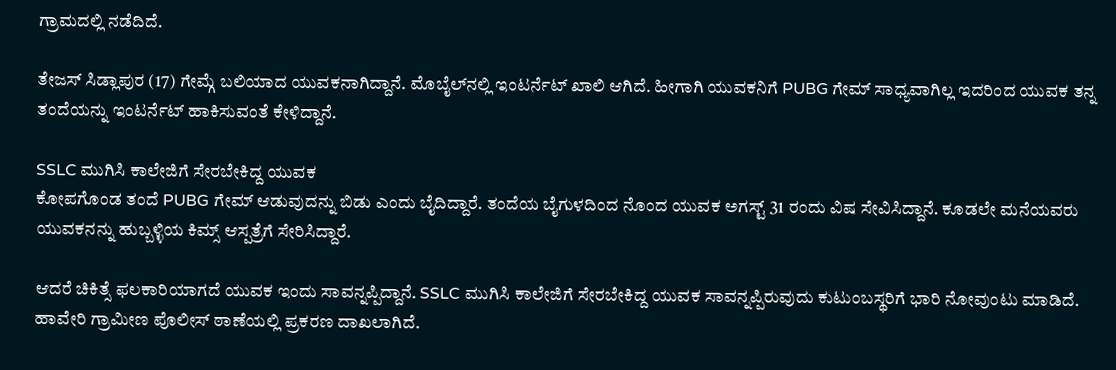ಗ್ರಾಮದಲ್ಲಿ ನಡೆದಿದೆ.

ತೇಜಸ್ ಸಿಡ್ಲಾಪುರ (17) ಗೇಮ್ಗೆ ಬಲಿಯಾದ ಯುವಕನಾಗಿದ್ದಾನೆ. ಮೊಬೈಲ್‌ನಲ್ಲಿ ಇಂಟರ್ನೆಟ್ ಖಾಲಿ ಆಗಿದೆ. ಹೀಗಾಗಿ ಯುವಕನಿಗೆ PUBG ಗೇಮ್ ಸಾಧ್ಯವಾಗಿಲ್ಲ ಇದರಿಂದ ಯುವಕ ತನ್ನ ತಂದೆಯನ್ನು ಇಂಟರ್ನೆಟ್ ಹಾಕಿಸುವಂತೆ ಕೇಳಿದ್ದಾನೆ.

SSLC ಮುಗಿಸಿ ಕಾಲೇಜಿಗೆ ಸೇರಬೇಕಿದ್ದ ಯುವಕ
ಕೋಪಗೊಂಡ ತಂದೆ PUBG ಗೇಮ್ ಆಡುವುದನ್ನು ಬಿಡು ಎಂದು ಬೈದಿದ್ದಾರೆ. ತಂದೆಯ ಬೈಗುಳದಿಂದ ನೊಂದ ಯುವಕ ಅಗಸ್ಟ್ 31 ರಂದು ವಿಷ ಸೇವಿಸಿದ್ದಾನೆ. ಕೂಡಲೇ ಮನೆಯವರು ಯುವಕನನ್ನು ಹುಬ್ಬಳ್ಳಿಯ ಕಿಮ್ಸ್ ಆಸ್ಪತ್ರೆಗೆ ಸೇರಿಸಿದ್ದಾರೆ.

ಆದರೆ ಚಿಕಿತ್ಸೆ ಫಲಕಾರಿಯಾಗದೆ ಯುವಕ ಇಂದು ಸಾವನ್ನಪ್ಪಿದ್ದಾನೆ. SSLC ಮುಗಿಸಿ ಕಾಲೇಜಿಗೆ ಸೇರಬೇಕಿದ್ದ ಯುವಕ ಸಾವನ್ನಪ್ಪಿರುವುದು ಕುಟುಂಬಸ್ಥರಿಗೆ ಭಾರಿ ನೋವುಂಟು ಮಾಡಿದೆ. ಹಾವೇರಿ ಗ್ರಾಮೀಣ ಪೊಲೀಸ್ ಠಾಣೆಯಲ್ಲಿ ಪ್ರಕರಣ ದಾಖಲಾಗಿದೆ.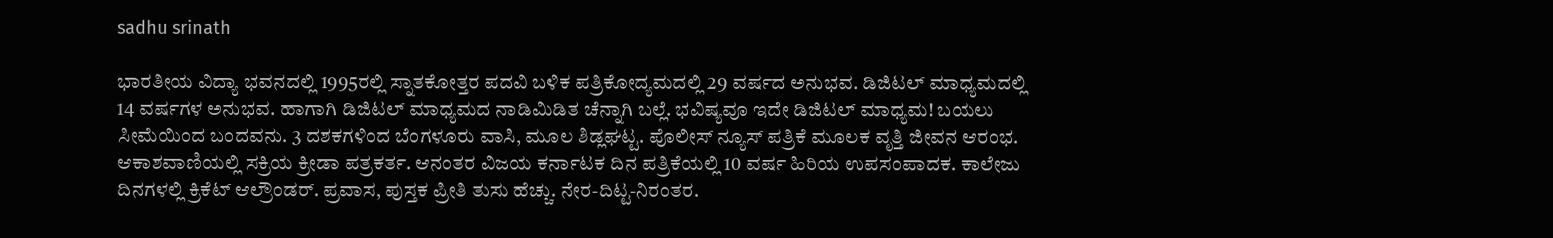sadhu srinath

ಭಾರತೀಯ ವಿದ್ಯಾ ಭವನದಲ್ಲಿ 1995ರಲ್ಲಿ ಸ್ನಾತಕೋತ್ತರ ಪದವಿ ಬಳಿಕ ಪತ್ರಿಕೋದ್ಯಮದಲ್ಲಿ 29 ವರ್ಷದ ಅನುಭವ. ಡಿಜಿಟಲ್ ಮಾಧ್ಯಮದಲ್ಲಿ 14 ವರ್ಷಗಳ ಅನುಭವ. ಹಾಗಾಗಿ ಡಿಜಿಟಲ್ ಮಾಧ್ಯಮದ ನಾಡಿಮಿಡಿತ ಚೆನ್ನಾಗಿ ಬಲ್ಲೆ. ಭವಿಷ್ಯವೂ ಇದೇ ಡಿಜಿಟಲ್ ಮಾಧ್ಯಮ! ಬಯಲು ಸೀಮೆಯಿಂದ ಬಂದವನು. 3 ದಶಕಗಳಿಂದ ಬೆಂಗಳೂರು ವಾಸಿ, ಮೂಲ ಶಿಡ್ಲಘಟ್ಟ. ಪೊಲೀಸ್ ನ್ಯೂಸ್ ಪತ್ರಿಕೆ ಮೂಲಕ ವೃತ್ತಿ ಜೀವನ ಆರಂಭ. ಆಕಾಶವಾಣಿಯಲ್ಲಿ ಸಕ್ರಿಯ ಕ್ರೀಡಾ ಪತ್ರಕರ್ತ. ಆನಂತರ ವಿಜಯ ಕರ್ನಾಟಕ ದಿನ ಪತ್ರಿಕೆಯಲ್ಲಿ 10 ವರ್ಷ ಹಿರಿಯ ಉಪಸಂಪಾದಕ. ಕಾಲೇಜು ದಿನಗಳಲ್ಲಿ ಕ್ರಿಕೆಟ್ ಆಲ್ರೌಂಡರ್. ಪ್ರವಾಸ, ಪುಸ್ತಕ ಪ್ರೀತಿ ತುಸು ಹೆಚ್ಚು. ನೇರ-ದಿಟ್ಟ-ನಿರಂತರ.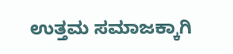ಉತ್ತಮ ಸಮಾಜಕ್ಕಾಗಿ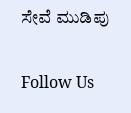ಸೇವೆ ಮುಡಿಪು

Follow Us